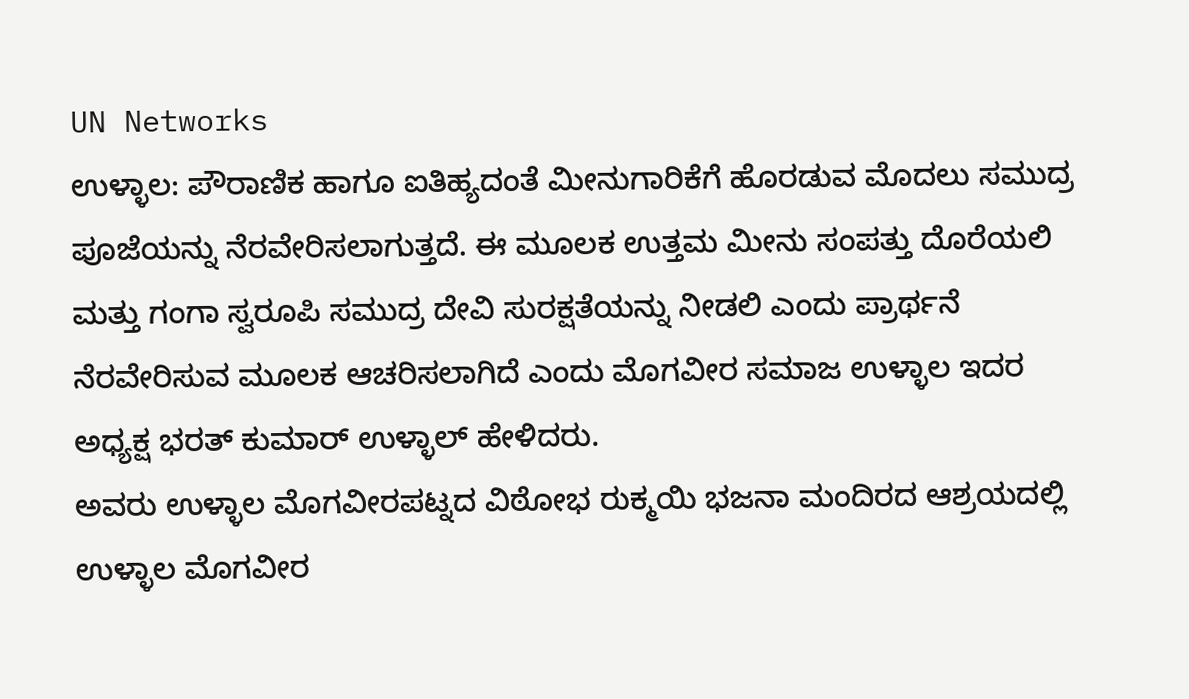UN Networks
ಉಳ್ಳಾಲ: ಪೌರಾಣಿಕ ಹಾಗೂ ಐತಿಹ್ಯದಂತೆ ಮೀನುಗಾರಿಕೆಗೆ ಹೊರಡುವ ಮೊದಲು ಸಮುದ್ರ ಪೂಜೆಯನ್ನು ನೆರವೇರಿಸಲಾಗುತ್ತದೆ. ಈ ಮೂಲಕ ಉತ್ತಮ ಮೀನು ಸಂಪತ್ತು ದೊರೆಯಲಿ ಮತ್ತು ಗಂಗಾ ಸ್ವರೂಪಿ ಸಮುದ್ರ ದೇವಿ ಸುರಕ್ಷತೆಯನ್ನು ನೀಡಲಿ ಎಂದು ಪ್ರಾರ್ಥನೆ ನೆರವೇರಿಸುವ ಮೂಲಕ ಆಚರಿಸಲಾಗಿದೆ ಎಂದು ಮೊಗವೀರ ಸಮಾಜ ಉಳ್ಳಾಲ ಇದರ ಅಧ್ಯಕ್ಷ ಭರತ್ ಕುಮಾರ್ ಉಳ್ಳಾಲ್ ಹೇಳಿದರು.
ಅವರು ಉಳ್ಳಾಲ ಮೊಗವೀರಪಟ್ನದ ವಿಠೋಭ ರುಕ್ಮಯಿ ಭಜನಾ ಮಂದಿರದ ಆಶ್ರಯದಲ್ಲಿ ಉಳ್ಳಾಲ ಮೊಗವೀರ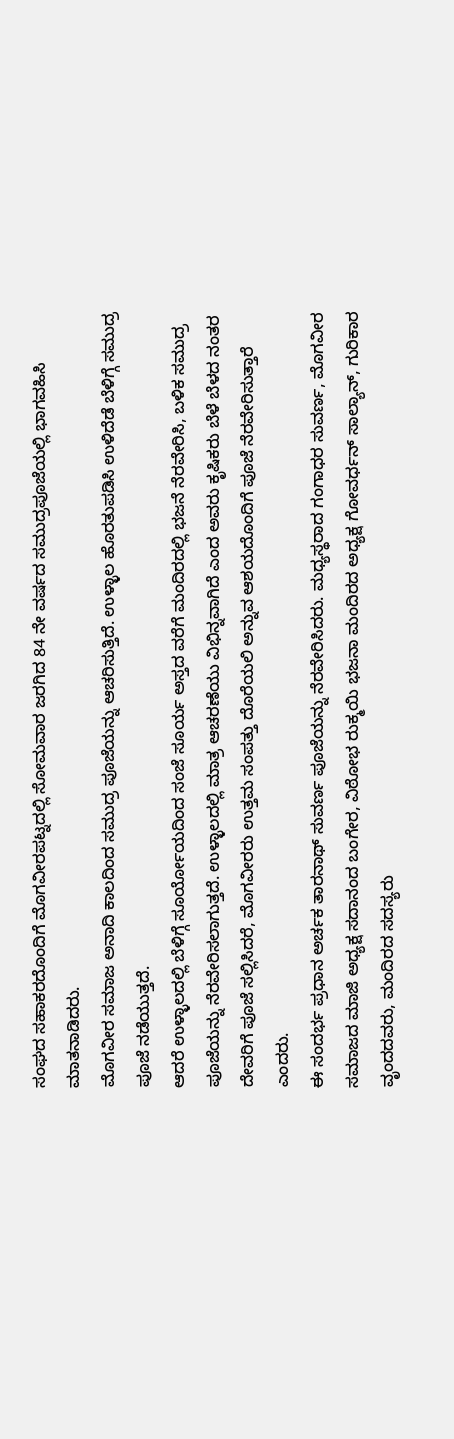ಸಂಘದ ಸಹಾಕರದೊಂದಿಗೆ ಮೊಗವೀರಪಟ್ನದಲ್ಲಿ ಸೋಮವಾರ ಜರಗಿದ 84 ನೇ ವರ್ಷದ ಸಮುದ್ರಪೂಜೆಯಲ್ಲಿ ಭಾಗವಹಿಸಿ ಮಾತನಾಡಿದರು.
ಮೊಗವೀರ ಸಮಾಜ ಅನಾದಿ ಕಾಲದಿಂದ ಸಮುದ್ರ ಪೂಜೆಯನ್ನು ಆಚರಿಸುತ್ತಿದೆ. ಉಳ್ಳಾಲ ಹೊರತುಪಡಿಸಿ ಉಳಿದೆಡೆ ಬೆಳಿಗ್ಗೆ ಸಮುದ್ರ ಪೂಜೆ ನಡೆಯುತ್ತದೆ.
ಆದರೆ ಉಳ್ಳಾಲದಲ್ಲಿ ಬೆಳಿಗ್ಗೆ ಸೂರ್ಯೋಯದಿಂದ ಸಂಜೆ ಸೂರ್ಯ ಅಸ್ತದ ವರೆಗೆ ಮಂದಿರದಲ್ಲಿ ಭಜನೆ ನೆರವೇರಿಸಿ, ಬಳಿಕ ಸಮುದ್ರ ಪೂಜೆಯನ್ನು ನೆರವೇರಿಸಲಾಗುತ್ತದೆ. ಉಳ್ಳಾಲದಲ್ಲಿ ಮಾತ್ರ ಆಚರಣೆಯು ವಿಭಿನ್ನವಾಗಿದೆ ಎಂದ ಅವರು ಕೃಷಿಕರು ಬೆಳೆ ಬೆಳದ ನಂತರ ದೇವರಿಗೆ ಪೂಜೆ ಸಲ್ಲಿಸಿದರೆ, ಮೊಗವೀರರು ಉತ್ತಮ ಸಂಪತ್ತು ದೊರೆಯಲಿ ಅನ್ನುವ ಆಶಯದೊಂದಿಗೆ ಪೂಜೆ ನೆರವೇರಿಸುತ್ತಾರೆ ಎಂದರು.
ಈ ಸಂದರ್ಭ ಪ್ರಧಾನ ಅರ್ಚಕ ತಾರನಾಥ್ ಸುವರ್ಣ ಪೂಜೆಯನ್ನು ನೆರವೇರಿಸಿದರು. ಮಧ್ಯಸ್ಥರಾದ ಗಂಗಾಧರ ಸುವರ್ಣ, ಮೊಗವೀರ ಸಮಾಜದ ಮಾಜಿ ಅಧ್ಯಕ್ಷ ಸದಾನಂದ ಬಂಗೇರ, ವಿಠೋಭ ರುಕ್ಮಯಿ ಭಜನಾ ಮಂದಿರದ ಅಧ್ಯಕ್ಷ ಗೋವರ್ಧನ್ ಸಾಲ್ಯಾನ್, ಗುರಿಕಾರ ವೃಂದದವರು, ಮಂದಿರದ ಸದಸ್ಯರು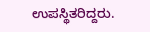ಉಪಸ್ಥಿತರಿದ್ದರು.